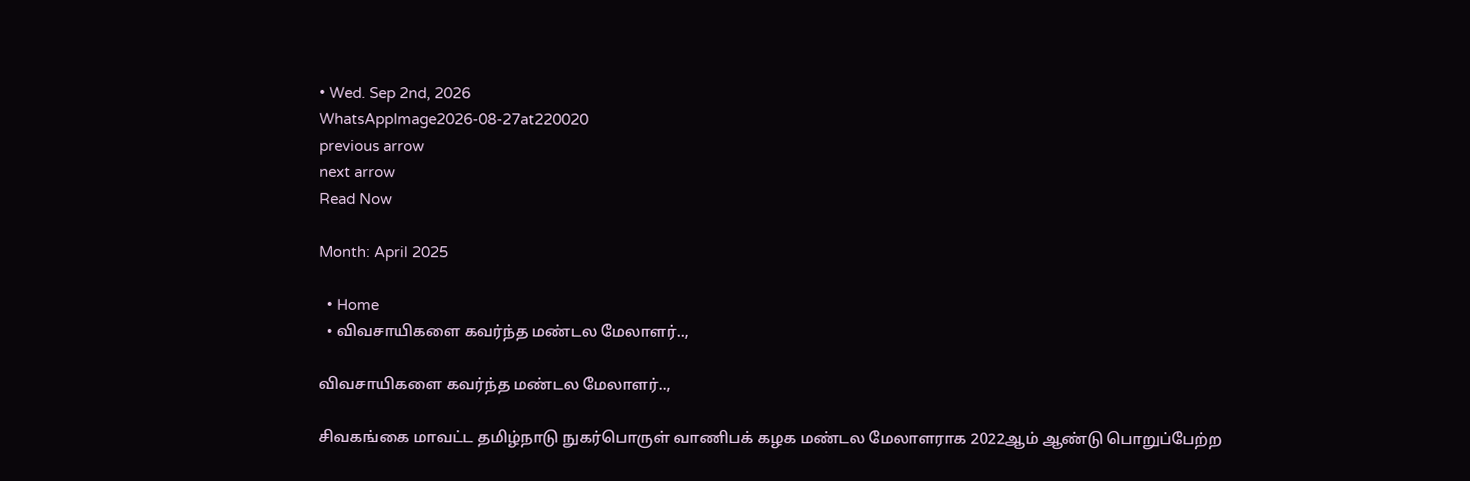• Wed. Sep 2nd, 2026
WhatsAppImage2026-08-27at220020
previous arrow
next arrow
Read Now

Month: April 2025

  • Home
  • விவசாயிகளை கவர்ந்த மண்டல மேலாளர்..,

விவசாயிகளை கவர்ந்த மண்டல மேலாளர்..,

சிவகங்கை மாவட்ட தமிழ்நாடு நுகர்பொருள் வாணிபக் கழக மண்டல மேலாளராக 2022ஆம் ஆண்டு பொறுப்பேற்ற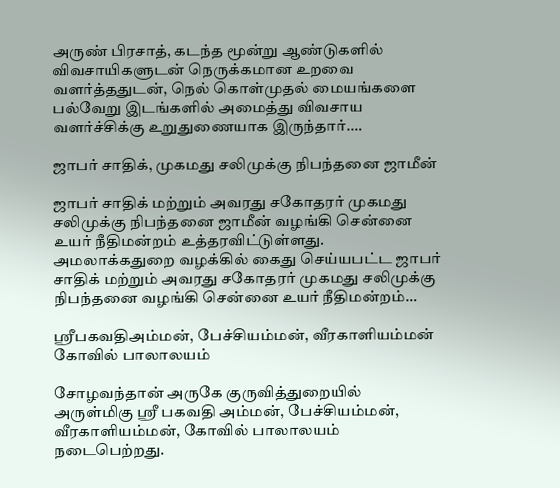அருண் பிரசாத், கடந்த மூன்று ஆண்டுகளில் விவசாயிகளுடன் நெருக்கமான உறவை வளர்த்ததுடன், நெல் கொள்முதல் மையங்களை பல்வேறு இடங்களில் அமைத்து விவசாய வளர்ச்சிக்கு உறுதுணையாக இருந்தார்.…

ஜாபர் சாதிக், முகமது சலிமுக்கு நிபந்தனை ஜாமீன்

ஜாபர் சாதிக் மற்றும் அவரது சகோதரர் முகமது சலிமுக்கு நிபந்தனை ஜாமீன் வழங்கி சென்னை உயர் நீதிமன்றம் உத்தரவிட்டுள்ளது. அமலாக்கதுறை வழக்கில் கைது செய்யபட்ட ஜாபர் சாதிக் மற்றும் அவரது சகோதரர் முகமது சலிமுக்கு நிபந்தனை வழங்கி சென்னை உயர் நீதிமன்றம்…

ஸ்ரீபகவதிஅம்மன், பேச்சியம்மன், வீரகாளியம்மன் கோவில் பாலாலயம்

சோழவந்தான் அருகே குருவித்துறையில் அருள்மிகு ஸ்ரீ பகவதி அம்மன், பேச்சியம்மன், வீரகாளியம்மன், கோவில் பாலாலயம் நடைபெற்றது.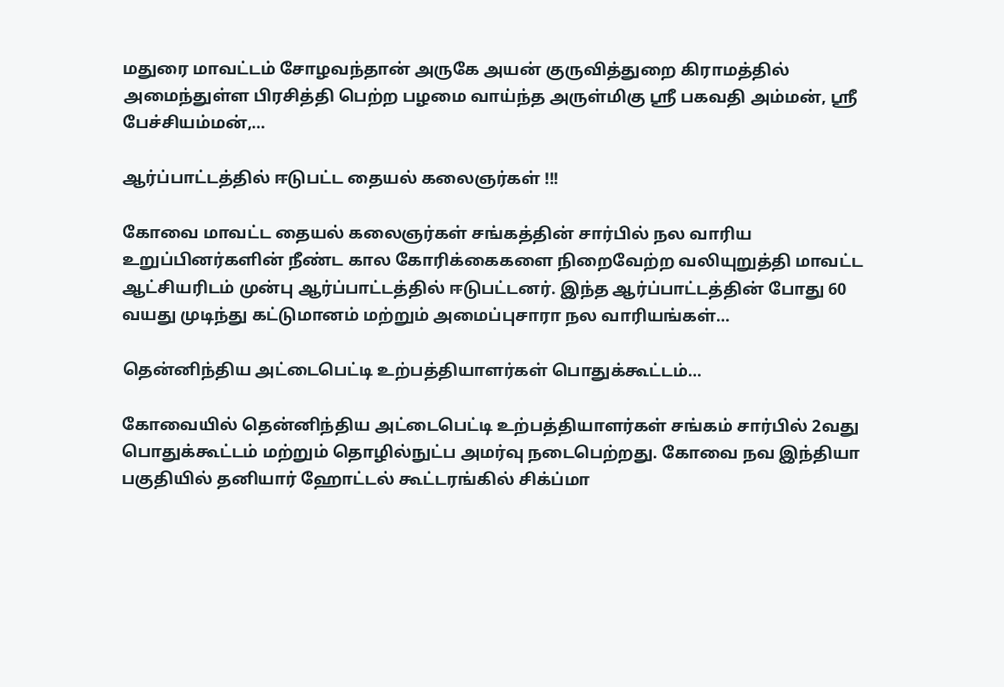மதுரை மாவட்டம் சோழவந்தான் அருகே அயன் குருவித்துறை கிராமத்தில் அமைந்துள்ள பிரசித்தி பெற்ற பழமை வாய்ந்த அருள்மிகு ஸ்ரீ பகவதி அம்மன், ஸ்ரீ பேச்சியம்மன்,…

ஆர்ப்பாட்டத்தில் ஈடுபட்ட தையல் கலைஞர்கள் !!!

கோவை மாவட்ட தையல் கலைஞர்கள் சங்கத்தின் சார்பில் நல வாரிய உறுப்பினர்களின் நீண்ட கால கோரிக்கைகளை நிறைவேற்ற வலியுறுத்தி மாவட்ட ஆட்சியரிடம் முன்பு ஆர்ப்பாட்டத்தில் ஈடுபட்டனர். இந்த ஆர்ப்பாட்டத்தின் போது 60 வயது முடிந்து கட்டுமானம் மற்றும் அமைப்புசாரா நல வாரியங்கள்…

தென்னிந்திய அட்டைபெட்டி உற்பத்தியாளர்கள் பொதுக்கூட்டம்…

கோவையில் தென்னிந்திய அட்டைபெட்டி உற்பத்தியாளர்கள் சங்கம் சார்பில் 2வது பொதுக்கூட்டம் மற்றும் தொழில்நுட்ப அமர்வு நடைபெற்றது. கோவை நவ இந்தியா பகுதியில் தனியார் ஹோட்டல் கூட்டரங்கில் சிக்ப்மா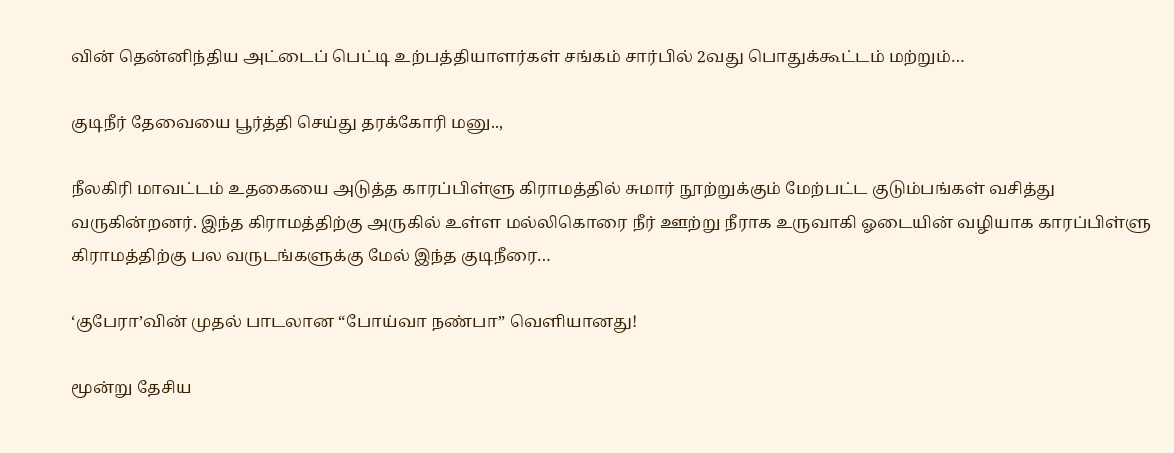வின் தென்னிந்திய அட்டைப் பெட்டி உற்பத்தியாளர்கள் சங்கம் சார்பில் 2வது பொதுக்கூட்டம் மற்றும்…

குடிநீர் தேவையை பூர்த்தி செய்து தரக்கோரி மனு..,

நீலகிரி மாவட்டம் உதகையை அடுத்த காரப்பிள்ளு கிராமத்தில் சுமார் நூற்றுக்கும் மேற்பட்ட குடும்பங்கள் வசித்து வருகின்றனர். இந்த கிராமத்திற்கு அருகில் உள்ள மல்லிகொரை நீர் ஊற்று நீராக உருவாகி ஓடையின் வழியாக காரப்பிள்ளு கிராமத்திற்கு பல வருடங்களுக்கு மேல் இந்த குடிநீரை…

‘குபேரா’வின் முதல் பாடலான “போய்வா நண்பா” வெளியானது!

மூன்று தேசிய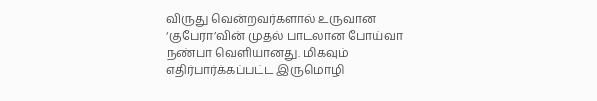விருது வென்றவர்களால் உருவான ‘குபேரா’வின் முதல் பாடலான போய்வா நண்பா வெளியானது. மிகவும் எதிர்பார்க்கப்பட்ட இருமொழி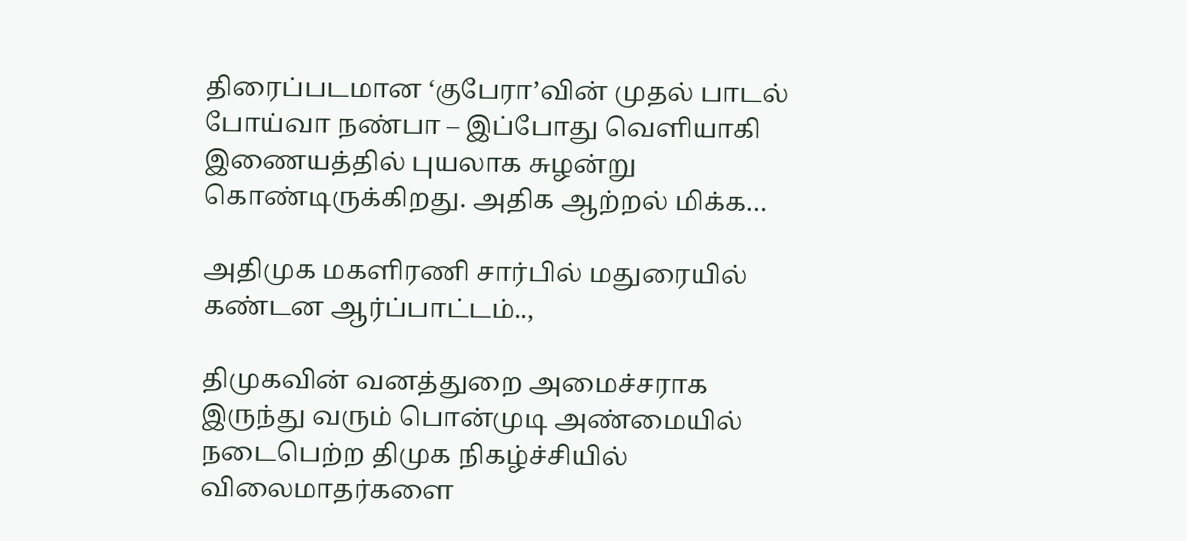திரைப்படமான ‘குபேரா’வின் முதல் பாடல் போய்வா நண்பா – இப்போது வெளியாகி இணையத்தில் புயலாக சுழன்று கொண்டிருக்கிறது. அதிக ஆற்றல் மிக்க…

அதிமுக மகளிரணி சார்பில் மதுரையில் கண்டன ஆர்ப்பாட்டம்..,

திமுகவின் வனத்துறை அமைச்சராக இருந்து வரும் பொன்முடி அண்மையில் நடைபெற்ற திமுக நிகழ்ச்சியில் விலைமாதர்களை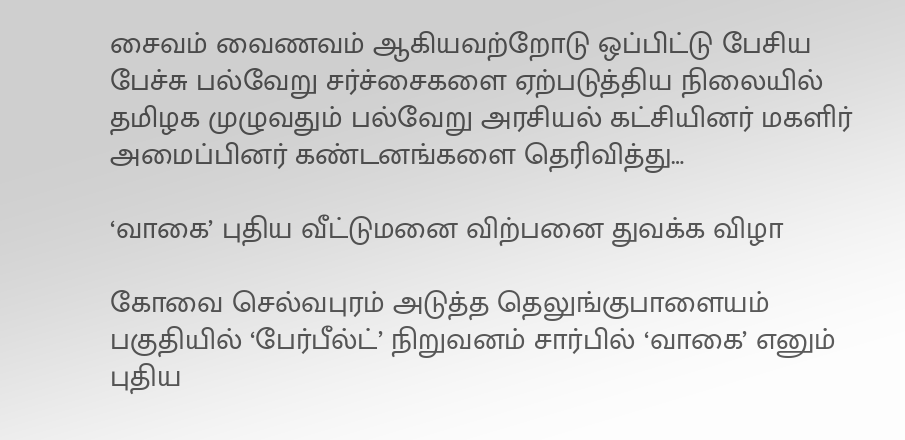சைவம் வைணவம் ஆகியவற்றோடு ஒப்பிட்டு பேசிய பேச்சு பல்வேறு சர்ச்சைகளை ஏற்படுத்திய நிலையில் தமிழக முழுவதும் பல்வேறு அரசியல் கட்சியினர் மகளிர் அமைப்பினர் கண்டனங்களை தெரிவித்து…

‘வாகை’ புதிய வீட்டுமனை விற்பனை துவக்க விழா

கோவை செல்வபுரம் அடுத்த தெலுங்குபாளையம் பகுதியில் ‘பேர்பீல்ட்’ நிறுவனம் சார்பில் ‘வாகை’ எனும் புதிய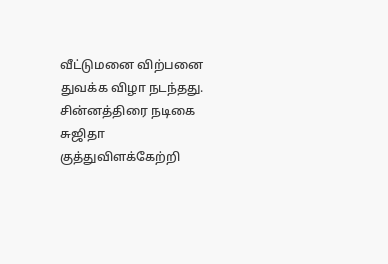வீட்டுமனை விற்பனை துவக்க விழா நடந்தது. சின்னத்திரை நடிகை சுஜிதா குத்துவிளக்கேற்றி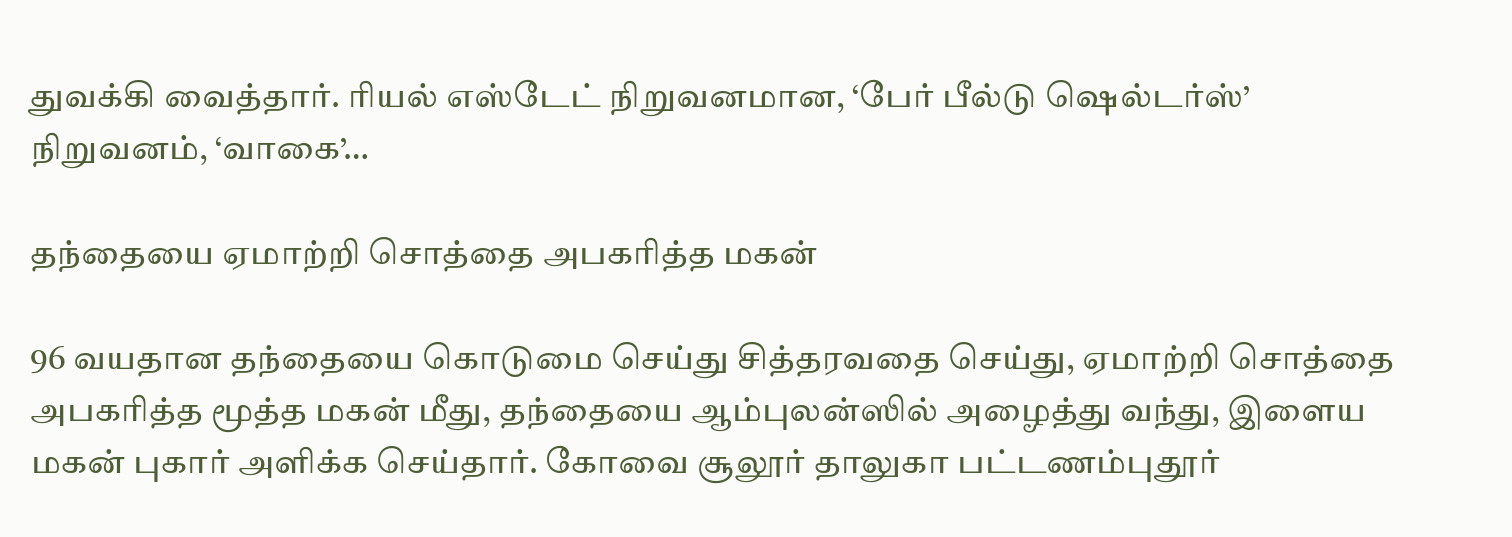துவக்கி வைத்தார். ரியல் எஸ்டேட் நிறுவனமான, ‘பேர் பீல்டு ஷெல்டர்ஸ்’ நிறுவனம், ‘வாகை’…

தந்தையை ஏமாற்றி சொத்தை அபகரித்த மகன்

96 வயதான தந்தையை கொடுமை செய்து சித்தரவதை செய்து, ஏமாற்றி சொத்தை அபகரித்த மூத்த மகன் மீது, தந்தையை ஆம்புலன்ஸில் அழைத்து வந்து, இளைய மகன் புகார் அளிக்க செய்தார். கோவை சூலூர் தாலுகா பட்டணம்புதூர்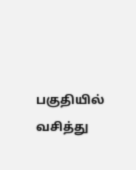பகுதியில் வசித்து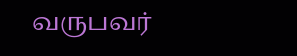வருபவர்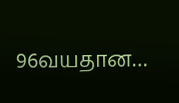96வயதான…